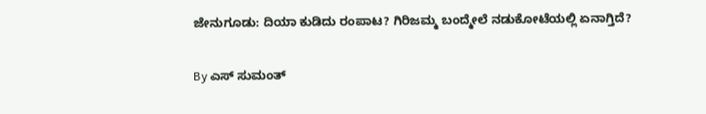ಜೇನುಗೂಡು: ದಿಯಾ ಕುಡಿದು ರಂಪಾಟ? ಗಿರಿಜಮ್ಮ ಬಂದ್ಮೇಲೆ ನಡುಕೋಟೆಯಲ್ಲಿ ಏನಾಗ್ತಿದೆ?

By ಎಸ್ ಸುಮಂತ್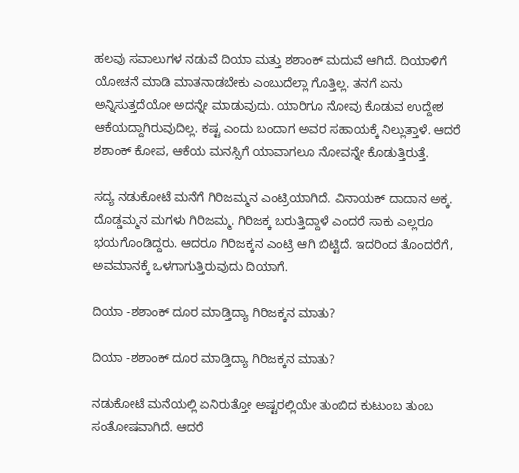ಹಲವು ಸವಾಲುಗಳ ನಡುವೆ ದಿಯಾ ಮತ್ತು ಶಶಾಂಕ್ ಮದುವೆ ಆಗಿದೆ. ದಿಯಾಳಿಗೆ ಯೋಚನೆ ಮಾಡಿ ಮಾತನಾಡಬೇಕು ಎಂಬುದೆಲ್ಲಾ ಗೊತ್ತಿಲ್ಲ. ತನಗೆ ಏನು ಅನ್ನಿಸುತ್ತದೆಯೋ ಅದನ್ನೇ ಮಾಡುವುದು. ಯಾರಿಗೂ ನೋವು ಕೊಡುವ ಉದ್ದೇಶ ಆಕೆಯದ್ದಾಗಿರುವುದಿಲ್ಲ. ಕಷ್ಟ ಎಂದು ಬಂದಾಗ ಅವರ ಸಹಾಯಕ್ಕೆ ನಿಲ್ಲುತ್ತಾಳೆ. ಆದರೆ ಶಶಾಂಕ್ ಕೋಪ, ಆಕೆಯ ಮನಸ್ಸಿಗೆ ಯಾವಾಗಲೂ ನೋವನ್ನೇ ಕೊಡುತ್ತಿರುತ್ತೆ.

ಸದ್ಯ ನಡುಕೋಟೆ ಮನೆಗೆ ಗಿರಿಜಮ್ಮನ ಎಂಟ್ರಿಯಾಗಿದೆ. ವಿನಾಯಕ್ ದಾದಾನ ಅಕ್ಕ. ದೊಡ್ಡಮ್ಮನ ಮಗಳು ಗಿರಿಜಮ್ಮ. ಗಿರಿಜಕ್ಕ ಬರುತ್ತಿದ್ದಾಳೆ ಎಂದರೆ ಸಾಕು ಎಲ್ಲರೂ ಭಯಗೊಂಡಿದ್ದರು. ಆದರೂ ಗಿರಿಜಕ್ಕನ ಎಂಟ್ರಿ ಆಗಿ ಬಿಟ್ಟಿದೆ. ಇದರಿಂದ ತೊಂದರೆಗೆ, ಅವಮಾನಕ್ಕೆ ಒಳಗಾಗುತ್ತಿರುವುದು ದಿಯಾಗೆ.

ದಿಯಾ -ಶಶಾಂಕ್ ದೂರ ಮಾಡ್ತಿದ್ಯಾ ಗಿರಿಜಕ್ಕನ ಮಾತು?

ದಿಯಾ -ಶಶಾಂಕ್ ದೂರ ಮಾಡ್ತಿದ್ಯಾ ಗಿರಿಜಕ್ಕನ ಮಾತು?

ನಡುಕೋಟೆ ಮನೆಯಲ್ಲಿ ಏನಿರುತ್ತೋ ಅಷ್ಟರಲ್ಲಿಯೇ ತುಂಬಿದ ಕುಟುಂಬ ತುಂಬ ಸಂತೋಷವಾಗಿದೆ. ಆದರೆ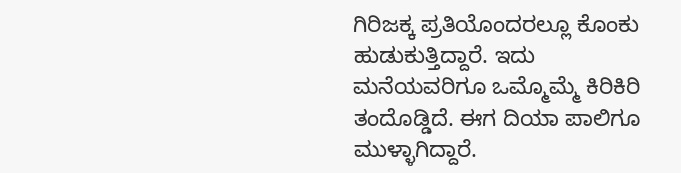ಗಿರಿಜಕ್ಕ ಪ್ರತಿಯೊಂದರಲ್ಲೂ ಕೊಂಕು ಹುಡುಕುತ್ತಿದ್ದಾರೆ. ಇದು ಮನೆಯವರಿಗೂ ಒಮ್ಮೊಮ್ಮೆ ಕಿರಿಕಿರಿ ತಂದೊಡ್ಡಿದೆ. ಈಗ ದಿಯಾ ಪಾಲಿಗೂ ಮುಳ್ಳಾಗಿದ್ದಾರೆ.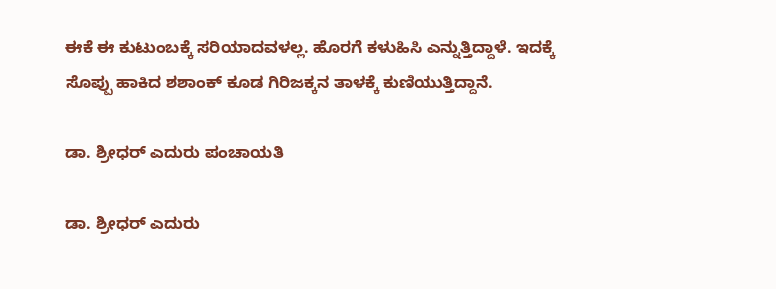ಈಕೆ ಈ ಕುಟುಂಬಕ್ಕೆ ಸರಿಯಾದವಳಲ್ಲ. ಹೊರಗೆ ಕಳುಹಿಸಿ ಎನ್ನುತ್ತಿದ್ದಾಳೆ. ಇದಕ್ಕೆ ಸೊಪ್ಪು ಹಾಕಿದ ಶಶಾಂಕ್ ಕೂಡ ಗಿರಿಜಕ್ಕನ ತಾಳಕ್ಕೆ ಕುಣಿಯುತ್ತಿದ್ದಾನೆ.

ಡಾ. ಶ್ರೀಧರ್ ಎದುರು ಪಂಚಾಯತಿ

ಡಾ. ಶ್ರೀಧರ್ ಎದುರು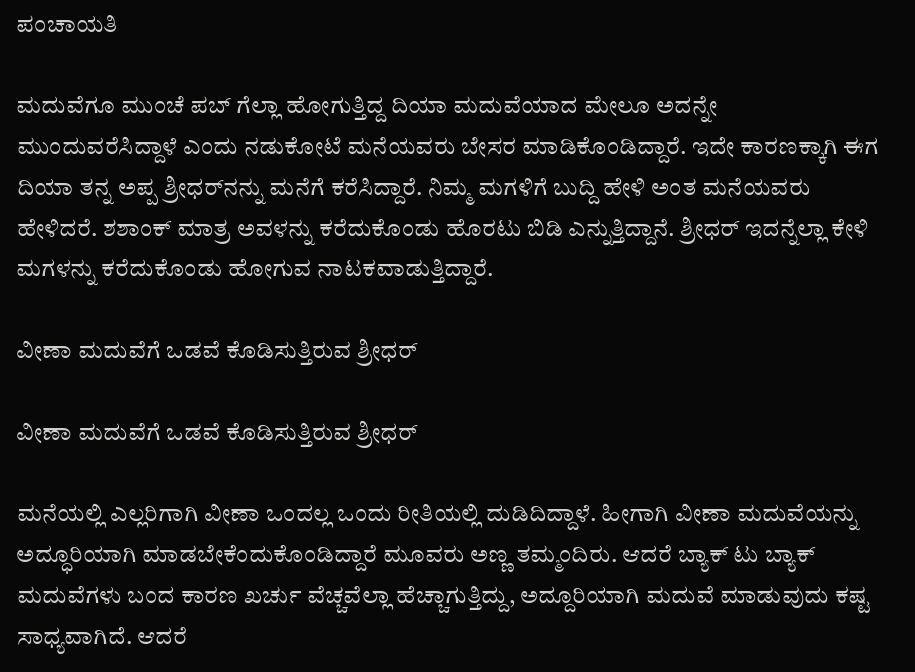ಪಂಚಾಯತಿ

ಮದುವೆಗೂ ಮುಂಚೆ ಪಬ್ ಗೆಲ್ಲಾ ಹೋಗುತ್ತಿದ್ದ ದಿಯಾ ಮದುವೆಯಾದ ಮೇಲೂ ಅದನ್ನೇ ಮುಂದುವರೆಸಿದ್ದಾಳೆ ಎಂದು ನಡುಕೋಟೆ ಮನೆಯವರು ಬೇಸರ ಮಾಡಿಕೊಂಡಿದ್ದಾರೆ. ಇದೇ ಕಾರಣಕ್ಕಾಗಿ ಈಗ ದಿಯಾ ತನ್ನ ಅಪ್ಪ ಶ್ರೀಧರ್‌ನನ್ನು ಮನೆಗೆ ಕರೆಸಿದ್ದಾರೆ. ನಿಮ್ಮ ಮಗಳಿಗೆ ಬುದ್ದಿ ಹೇಳಿ ಅಂತ ಮನೆಯವರು ಹೇಳಿದರೆ. ಶಶಾಂಕ್ ಮಾತ್ರ ಅವಳನ್ನು ಕರೆದುಕೊಂಡು ಹೊರಟು ಬಿಡಿ ಎನ್ನುತ್ತಿದ್ದಾನೆ. ಶ್ರೀಧರ್ ಇದನ್ನೆಲ್ಲಾ ಕೇಳಿ ಮಗಳನ್ನು ಕರೆದುಕೊಂಡು ಹೋಗುವ ನಾಟಕವಾಡುತ್ತಿದ್ದಾರೆ.

ವೀಣಾ ಮದುವೆಗೆ ಒಡವೆ ಕೊಡಿಸುತ್ತಿರುವ ಶ್ರೀಧರ್

ವೀಣಾ ಮದುವೆಗೆ ಒಡವೆ ಕೊಡಿಸುತ್ತಿರುವ ಶ್ರೀಧರ್

ಮನೆಯಲ್ಲಿ ಎಲ್ಲರಿಗಾಗಿ ವೀಣಾ ಒಂದಲ್ಲ ಒಂದು ರೀತಿಯಲ್ಲಿ ದುಡಿದಿದ್ದಾಳೆ. ಹೀಗಾಗಿ ವೀಣಾ ಮದುವೆಯನ್ನು ಅದ್ಧೂರಿಯಾಗಿ ಮಾಡಬೇಕೆಂದುಕೊಂಡಿದ್ದಾರೆ ಮೂವರು ಅಣ್ಣ ತಮ್ಮಂದಿರು. ಆದರೆ ಬ್ಯಾಕ್ ಟು ಬ್ಯಾಕ್ ಮದುವೆಗಳು ಬಂದ ಕಾರಣ ಖರ್ಚು ವೆಚ್ಚವೆಲ್ಲಾ ಹೆಚ್ಚಾಗುತ್ತಿದ್ದು, ಅದ್ದೂರಿಯಾಗಿ ಮದುವೆ ಮಾಡುವುದು ಕಷ್ಟ ಸಾಧ್ಯವಾಗಿದೆ. ಆದರೆ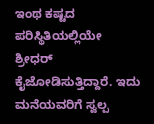ಇಂಥ ಕಷ್ಟದ ಪರಿಸ್ಥಿತಿಯಲ್ಲಿಯೇ ಶ್ರೀಧರ್ ಕೈಜೋಡಿಸುತ್ತಿದ್ದಾರೆ. ಇದು ಮನೆಯವರಿಗೆ ಸ್ವಲ್ಪ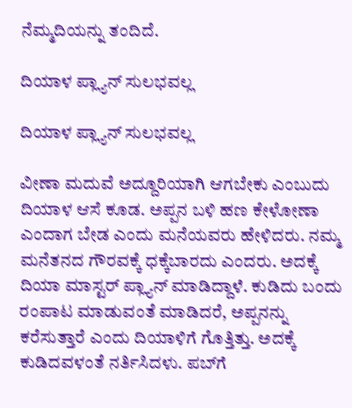ನೆಮ್ಮದಿಯನ್ನು ತಂದಿದೆ.

ದಿಯಾಳ ಪ್ಲ್ಯಾನ್ ಸುಲಭವಲ್ಲ

ದಿಯಾಳ ಪ್ಲ್ಯಾನ್ ಸುಲಭವಲ್ಲ

ವೀಣಾ ಮದುವೆ ಅದ್ದೂರಿಯಾಗಿ ಆಗಬೇಕು ಎಂಬುದು ದಿಯಾಳ ಆಸೆ ಕೂಡ. ಅಪ್ಪನ ಬಳಿ ಹಣ ಕೇಳೋಣಾ ಎಂದಾಗ ಬೇಡ ಎಂದು ಮನೆಯವರು ಹೇಳಿದರು. ನಮ್ಮ ಮನೆತನದ ಗೌರವಕ್ಕೆ ಧಕ್ಕೆಬಾರದು ಎಂದರು. ಅದಕ್ಕೆ ದಿಯಾ ಮಾಸ್ಟರ್ ಪ್ಲ್ಯಾನ್ ಮಾಡಿದ್ದಾಳೆ. ಕುಡಿದು ಬಂದು ರಂಪಾಟ ಮಾಡುವಂತೆ ಮಾಡಿದರೆ, ಅಪ್ಪನನ್ನು ಕರೆಸುತ್ತಾರೆ ಎಂದು ದಿಯಾಳಿಗೆ ಗೊತ್ತಿತ್ತು. ಅದಕ್ಕೆ ಕುಡಿದವಳಂತೆ ನರ್ತಿಸಿದಳು. ಪಬ್‌ಗೆ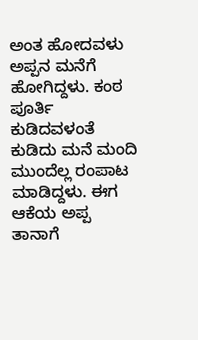ಅಂತ ಹೋದವಳು ಅಪ್ಪನ ಮನೆಗೆ ಹೋಗಿದ್ದಳು. ಕಂಠ ಪೂರ್ತಿ ಕುಡಿದವಳಂತೆ ಕುಡಿದು ಮನೆ ಮಂದಿ ಮುಂದೆಲ್ಲ ರಂಪಾಟ ಮಾಡಿದ್ದಳು. ಈಗ ಆಕೆಯ ಅಪ್ಪ ತಾನಾಗೆ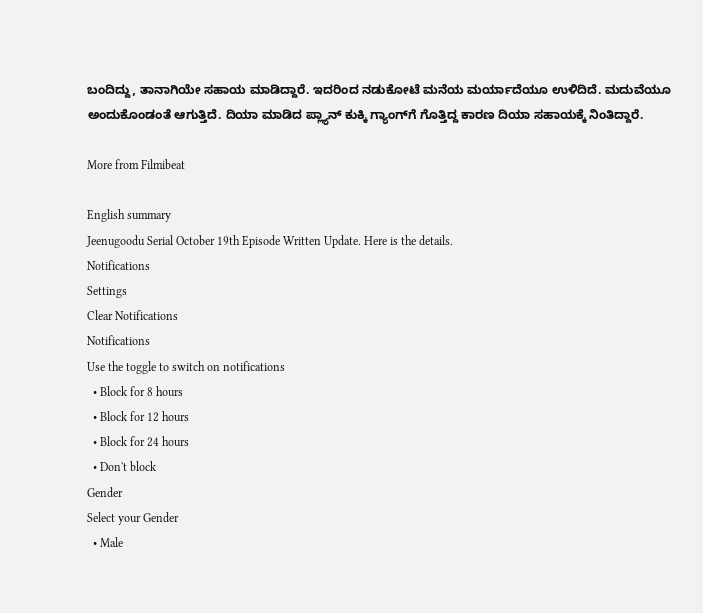ಬಂದಿದ್ದು, ತಾನಾಗಿಯೇ ಸಹಾಯ ಮಾಡಿದ್ದಾರೆ. ಇದರಿಂದ ನಡುಕೋಟೆ ಮನೆಯ ಮರ್ಯಾದೆಯೂ ಉಳಿದಿದೆ. ಮದುವೆಯೂ ಅಂದುಕೊಂಡಂತೆ ಆಗುತ್ತಿದೆ. ದಿಯಾ ಮಾಡಿದ ಪ್ಲ್ಯಾನ್ ಕುಕ್ಕಿ ಗ್ಯಾಂಗ್‌ಗೆ ಗೊತ್ತಿದ್ದ ಕಾರಣ ದಿಯಾ ಸಹಾಯಕ್ಕೆ ನಿಂತಿದ್ದಾರೆ.

More from Filmibeat

English summary
Jeenugoodu Serial October 19th Episode Written Update. Here is the details.
Notifications
Settings
Clear Notifications
Notifications
Use the toggle to switch on notifications
  • Block for 8 hours
  • Block for 12 hours
  • Block for 24 hours
  • Don't block
Gender
Select your Gender
  • Male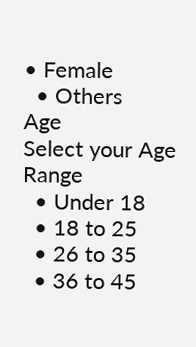• Female
  • Others
Age
Select your Age Range
  • Under 18
  • 18 to 25
  • 26 to 35
  • 36 to 45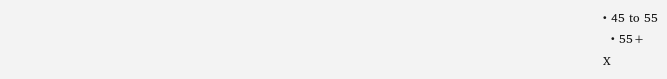• 45 to 55
  • 55+
X